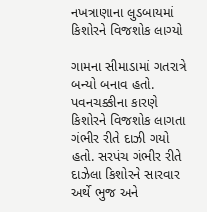નખત્રાણાના લુડબાયમાં કિશોરને વિજશોક લાગ્યો

ગામના સીમાડામાં ગતરાત્રે બન્યો બનાવ હતો. પવનચક્કીના કારણે કિશોરને વિજશોક લાગતા ગંભીર રીતે દાઝી ગયો હતો. સરપંચ ગંભીર રીતે દાઝેલા કિશોરને સારવાર અર્થે ભુજ અને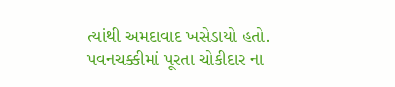ત્યાંથી અમદાવાદ ખસેડાયો હતો. પવનચક્કીમાં પૂરતા ચોકીદાર ના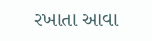રખાતા આવા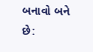બનાવો બને છે: